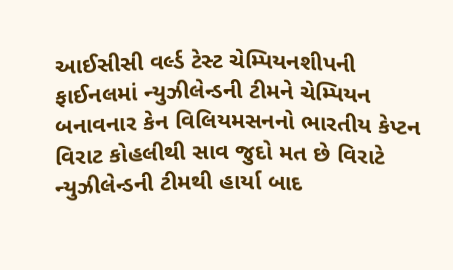આઈસીસી વર્લ્ડ ટેસ્ટ ચેમ્પિયનશીપની ફાઈનલમાં ન્યુઝીલેન્ડની ટીમને ચેમ્પિયન બનાવનાર કેન વિલિયમસનનો ભારતીય કેપ્ટન વિરાટ કોહલીથી સાવ જુદો મત છે વિરાટે ન્યુઝીલેન્ડની ટીમથી હાર્યા બાદ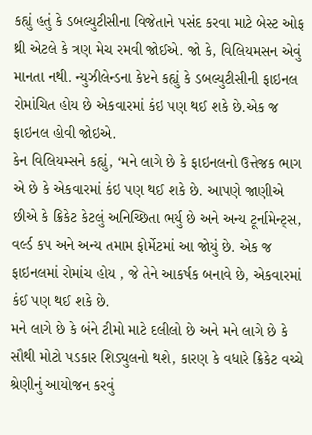કહ્યું હતું કે ડબલ્યુટીસીના વિજેતાને પસંદ કરવા માટે બેસ્ટ ઓફ થ્રી એટલે કે ત્રણ મેચ રમવી જોઈએ. જો કે, વિલિયમસન એવું માનતા નથી. ન્યુઝીલેન્ડના કેપ્ટને કહ્યું કે ડબલ્યુટીસીની ફાઇનલ રોમાંચિત હોય છે એકવારમાં કંઇ પણ થઈ શકે છે.એક જ ફાઇનલ હોવી જોઇએ.
કેન વિલિયમ્સને કહ્યું, ‘મને લાગે છે કે ફાઇનલનો ઉત્તેજક ભાગ એ છે કે એકવારમાં કંઇ પણ થઈ શકે છે. આપણે જાણીએ છીએ કે ક્રિકેટ કેટલું અનિચ્છિતા ભર્યુ છે અને અન્ય ટૂર્નામેન્ટ્સ, વર્લ્ડ કપ અને અન્ય તમામ ફોર્મેટમાં આ જોયું છે. એક જ ફાઇનલમાં રોમાંચ હોય , જે તેને આકર્ષક બનાવે છે, એકવારમાં કંઈ પણ થઈ શકે છે.
મને લાગે છે કે બંને ટીમો માટે દલીલો છે અને મને લાગે છે કે સૌથી મોટો પડકાર શિડ્યુલનો થશે, કારણ કે વધારે ક્રિકેટ વચ્ચે શ્રેણીનું આયોજન કરવું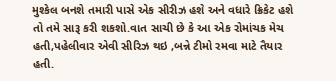મુશ્કેલ બનશે તમારી પાસે એક સીરીઝ હશે અને વધારે ક્રિકેટ હશે તો તમે સારૂ કરી શકશો.વાત સાચી છે કે આ એક રોમાંચક મેચ હતી,પહેલીવાર એવી સીરિઝ થઇ ,બન્ને ટીમો રમવા માટે તૈયાર હતી.